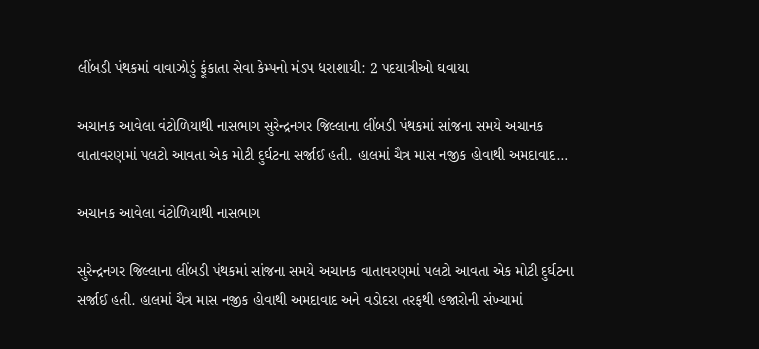લીંબડી પંથકમાં વાવાઝોડું ફૂંકાતા સેવા કેમ્પનો મંડપ ધરાશાયી: 2 પદયાત્રીઓ ઘવાયા

અચાનક આવેલા વંટોળિયાથી નાસભાગ સુરેન્દ્રનગર જિલ્લાના લીંબડી પંથકમાં સાંજના સમયે અચાનક વાતાવરણમાં પલટો આવતા એક મોટી દુર્ઘટના સર્જાઈ હતી. હાલમાં ચૈત્ર માસ નજીક હોવાથી અમદાવાદ…

અચાનક આવેલા વંટોળિયાથી નાસભાગ

સુરેન્દ્રનગર જિલ્લાના લીંબડી પંથકમાં સાંજના સમયે અચાનક વાતાવરણમાં પલટો આવતા એક મોટી દુર્ઘટના સર્જાઈ હતી. હાલમાં ચૈત્ર માસ નજીક હોવાથી અમદાવાદ અને વડોદરા તરફથી હજારોની સંખ્યામાં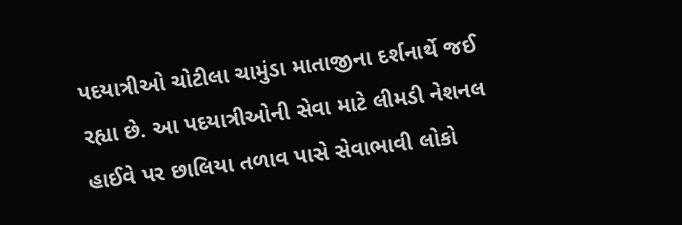પદયાત્રીઓ ચોટીલા ચામુંડા માતાજીના દર્શનાર્થે જઈ રહ્યા છે. આ પદયાત્રીઓની સેવા માટે લીમડી નેશનલ હાઈવે પર છાલિયા તળાવ પાસે સેવાભાવી લોકો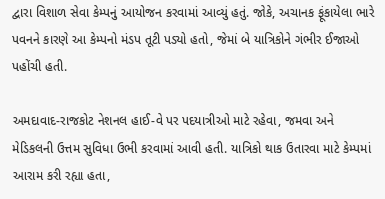દ્વારા વિશાળ સેવા કેમ્પનું આયોજન કરવામાં આવ્યું હતું. જોકે, અચાનક ફૂંકાયેલા ભારે પવનને કારણે આ કેમ્પનો મંડપ તૂટી પડ્યો હતો, જેમાં બે યાત્રિકોને ગંભીર ઈજાઓ પહોંચી હતી.

અમદાવાદ-રાજકોટ નેશનલ હાઈ-વે પર પદયાત્રીઓ માટે રહેવા, જમવા અને મેડિકલની ઉત્તમ સુવિધા ઉભી કરવામાં આવી હતી. યાત્રિકો થાક ઉતારવા માટે કેમ્પમાં આરામ કરી રહ્યા હતા,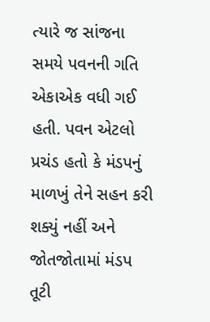ત્યારે જ સાંજના સમયે પવનની ગતિ એકાએક વધી ગઈ હતી. પવન એટલો પ્રચંડ હતો કે મંડપનું માળખું તેને સહન કરી શક્યું નહીં અને જોતજોતામાં મંડપ તૂટી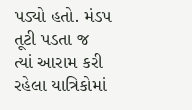પડ્યો હતો. મંડપ તૂટી પડતા જ ત્યાં આરામ કરી રહેલા યાત્રિકોમાં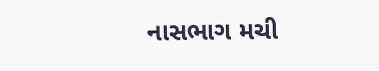નાસભાગ મચી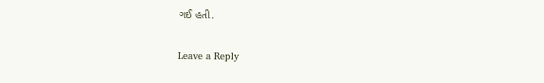ગઈ હતી.

Leave a Reply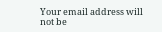Your email address will not be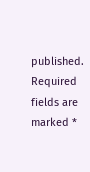published. Required fields are marked *